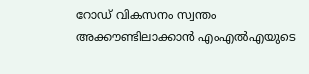റോഡ് വികസനം സ്വന്തം അക്കൗണ്ടിലാക്കാൻ എംഎൽഎയുടെ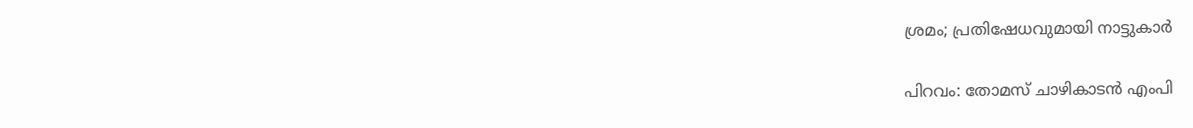ശ്രമം; പ്രതിഷേധവുമായി നാട്ടുകാർ

പിറവം: തോമസ് ചാഴികാടൻ എംപി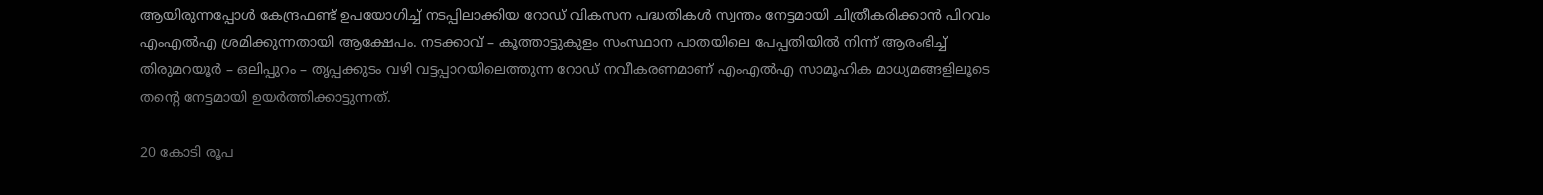ആയിരുന്നപ്പോൾ കേന്ദ്രഫണ്ട് ഉപയോഗിച്ച് നടപ്പിലാക്കിയ റോഡ് വികസന പദ്ധതികൾ സ്വന്തം നേട്ടമായി ചിത്രീകരിക്കാൻ പിറവം എംഎൽഎ ശ്രമിക്കുന്നതായി ആക്ഷേപം. നടക്കാവ് – കൂത്താട്ടുകുളം സംസ്ഥാന പാതയിലെ പേപ്പതിയിൽ നിന്ന് ആരംഭിച്ച് തിരുമറയൂർ – ഒലിപ്പുറം – തൃപ്പക്കുടം വഴി വട്ടപ്പാറയിലെത്തുന്ന റോഡ് നവീകരണമാണ് എംഎൽഎ സാമൂഹിക മാധ്യമങ്ങളിലൂടെ തന്റെ നേട്ടമായി ഉയർത്തിക്കാട്ടുന്നത്.

20 കോടി രൂപ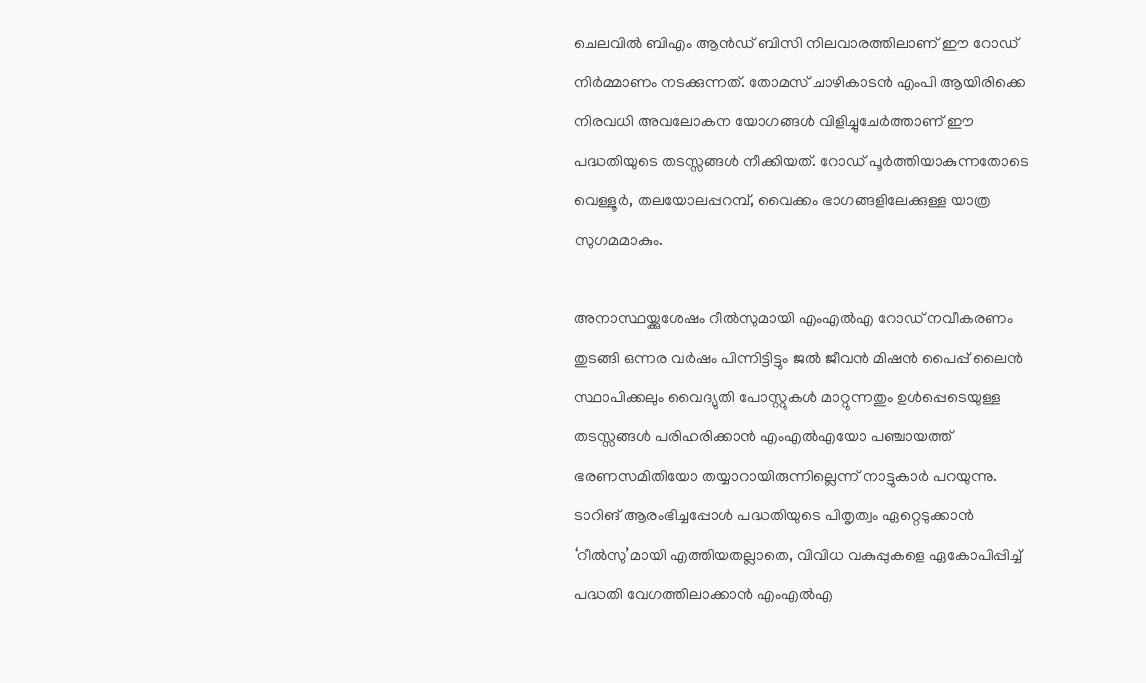ചെലവിൽ ബിഎം ആൻഡ് ബിസി നിലവാരത്തിലാണ് ഈ റോഡ് നിർമ്മാണം നടക്കുന്നത്. തോമസ് ചാഴികാടൻ എംപി ആയിരിക്കെ നിരവധി അവലോകന യോഗങ്ങൾ വിളിച്ചുചേർത്താണ് ഈ പദ്ധതിയുടെ തടസ്സങ്ങൾ നീക്കിയത്. റോഡ് പൂർത്തിയാകുന്നതോടെ വെള്ളൂർ, തലയോലപ്പറമ്പ്, വൈക്കം ഭാഗങ്ങളിലേക്കുള്ള യാത്ര സുഗമമാകും.

അനാസ്ഥയ്ക്കുശേഷം റീൽസുമായി എംഎൽഎ റോഡ് നവീകരണം തുടങ്ങി ഒന്നര വർഷം പിന്നിട്ടിട്ടും ജൽ ജീവൻ മിഷൻ പൈപ്പ് ലൈൻ സ്ഥാപിക്കലും വൈദ്യുതി പോസ്റ്റുകൾ മാറ്റുന്നതും ഉൾപ്പെടെയുള്ള തടസ്സങ്ങൾ പരിഹരിക്കാൻ എംഎൽഎയോ പഞ്ചായത്ത് ഭരണസമിതിയോ തയ്യാറായിരുന്നില്ലെന്ന് നാട്ടുകാർ പറയുന്നു. ടാറിങ് ആരംഭിച്ചപ്പോൾ പദ്ധതിയുടെ പിതൃത്വം ഏറ്റെടുക്കാൻ ‘റീൽസു’മായി എത്തിയതല്ലാതെ, വിവിധ വകുപ്പുകളെ ഏകോപിപ്പിച്ച് പദ്ധതി വേഗത്തിലാക്കാൻ എംഎൽഎ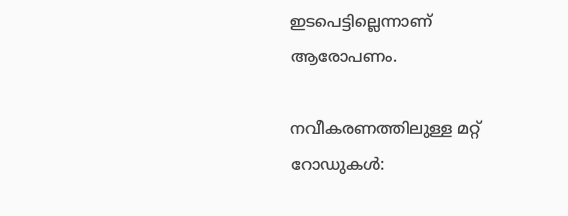ഇടപെട്ടില്ലെന്നാണ് ആരോപണം.

നവീകരണത്തിലുള്ള മറ്റ് റോഡുകൾ: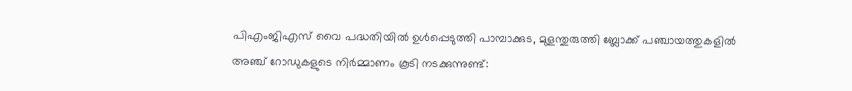പിഎംജിഎസ് വൈ പദ്ധതിയിൽ ഉൾപ്പെടുത്തി പാമ്പാക്കുട, മുളന്തുരുത്തി ബ്ലോക്ക് പഞ്ചായത്തുകളിൽ അഞ്ച് റോഡുകളുടെ നിർമ്മാണം കൂടി നടക്കുന്നുണ്ട്: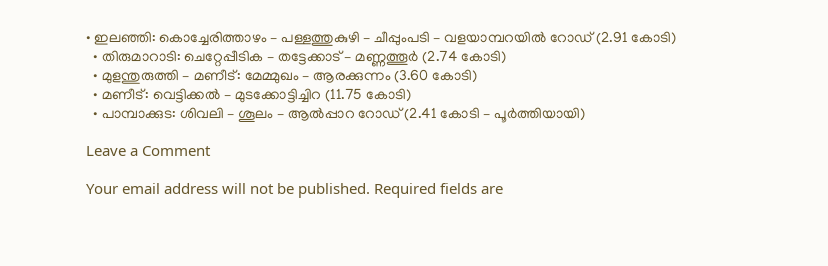• ഇലഞ്ഞി: കൊച്ചേരിത്താഴം – പള്ളത്തുകുഴി – ചീപ്പുംപടി – വളയാമ്പറയിൽ റോഡ് (2.91 കോടി)
  • തിരുമാറാടി: ചെറ്റേപ്പീടിക – തട്ടേക്കാട് – മണ്ണത്തൂർ (2.74 കോടി)
  • മുളന്തുരുത്തി – മണീട്: മേമ്മുഖം – ആരക്കുന്നം (3.60 കോടി)
  • മണീട്: വെട്ടിക്കൽ – മുടക്കോട്ടിച്ചിറ (11.75 കോടി)
  • പാമ്പാക്കുട: ശിവലി – ശൂലം – ആൽപ്പാറ റോഡ് (2.41 കോടി – പൂർത്തിയായി)

Leave a Comment

Your email address will not be published. Required fields are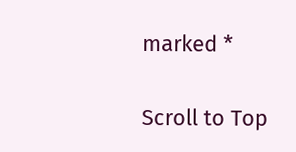marked *

Scroll to Top